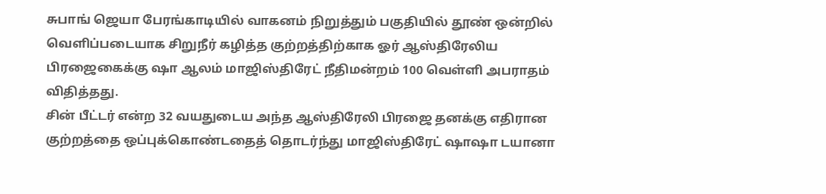சுபாங் ஜெயா பேரங்காடியில் வாகனம் நிறுத்தும் பகுதியில் தூண் ஒன்றில் வெளிப்படையாக சிறுநீர் கழித்த குற்றத்திற்காக ஓர் ஆஸ்திரேலிய பிரஜைகைக்கு ஷா ஆலம் மாஜிஸ்திரேட் நீதிமன்றம் 100 வெள்ளி அபராதம் விதித்தது.
சின் பீட்டர் என்ற 32 வயதுடைய அந்த ஆஸ்திரேலி பிரஜை தனக்கு எதிரான குற்றத்தை ஒப்புக்கொண்டதைத் தொடர்ந்து மாஜிஸ்திரேட் ஷாஷா டயானா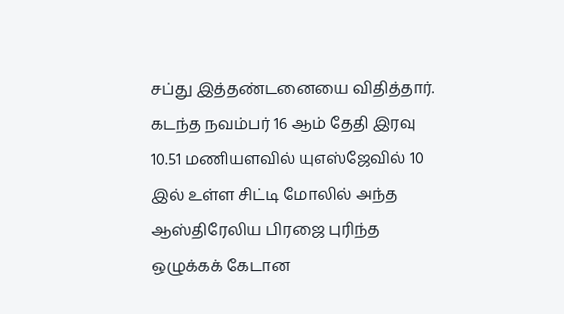சப்து இத்தண்டனையை விதித்தார். கடந்த நவம்பர் 16 ஆம் தேதி இரவு 10.51 மணியளவில் யுஎஸ்ஜேவில் 10 இல் உள்ள சிட்டி மோலில் அந்த ஆஸ்திரேலிய பிரஜை புரிந்த ஒழுக்கக் கேடான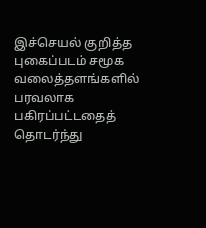இச்செயல் குறித்த புகைப்படம் சமூக வலைத்தளங்களில் பரவலாக பகிரப்பட்டதைத் தொடர்ந்து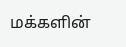மக்களின்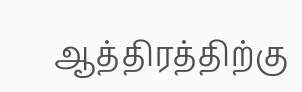ஆத்திரத்திற்கு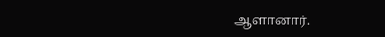ஆளானார்.